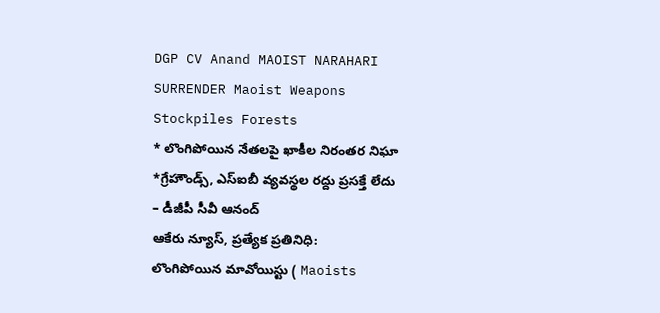DGP CV Anand MAOIST NARAHARI SURRENDER Maoist Weapons Stockpiles Forests
* లొంగిపోయిన నేతలపై ఖాకీల నిరంతర నిఘా
*గ్రేహౌండ్స్, ఎస్ఐబీ వ్యవస్థల రద్దు ప్రసక్తే లేదు
– డీజీపీ సీవీ ఆనంద్
ఆకేరు న్యూస్, ప్రత్యేక ప్రతినిధి:
లొంగిపోయిన మావోయిస్టు ( Maoists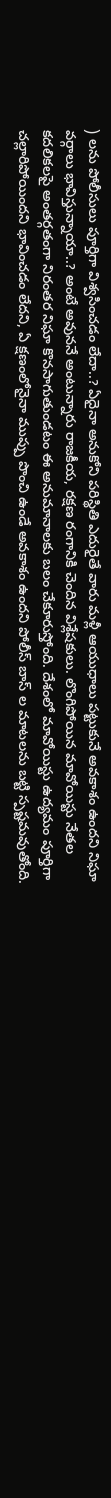) లను పోలీసులు పూర్తిగా విశ్వసించడం లేదా..? ఏదైనా అనుకోని పరిస్థితి ఎదురైతే వారు మళ్లీ ఆయుధాలు పట్టుకునే అవకాశం ఉందని నిఘా వర్గాలు భావిస్తున్నాయా..? అంటే అవుననే అంటున్నారు రాజకీయ, రక్షణ రంగానికి చెందిన విశ్లేషకులు. లొంగిపోయిన మావోయిస్టు నేతల కదలికలపై అంతర్గతంగా నిరంతర నిఘా కొనసాగుతుండటం ఈ అనుమానాలకు బలం చేకూరుస్తోంది. దేశంలో మావోయిస్టు ఉద్యమం పూర్తిగా చల్లారిపోయిందని భావించడం లేదని, ఏ క్షణంలోనైనా ముప్పు పొంచి ఉండే అవకాశం ఉందని పోలీస్ బాస్ ల మాటలను బట్టి స్పష్టమవుతోంది.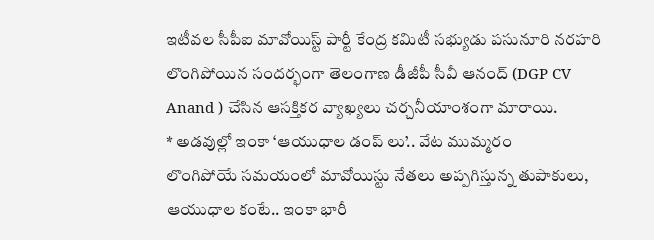ఇటీవల సీపీఐ మావోయిస్ట్ పార్టీ కేంద్ర కమిటీ సభ్యుడు పసునూరి నరహరి లొంగిపోయిన సందర్భంగా తెలంగాణ డీజీపీ సీవీ ఆనంద్ (DGP CV Anand ) చేసిన ఆసక్తికర వ్యాఖ్యలు చర్చనీయాంశంగా మారాయి.
* అడవుల్లో ఇంకా ‘ఆయుధాల డంప్ లు’.. వేట ముమ్మరం
లొంగిపోయే సమయంలో మావోయిస్టు నేతలు అప్పగిస్తున్న తుపాకులు, ఆయుధాల కంటే.. ఇంకా భారీ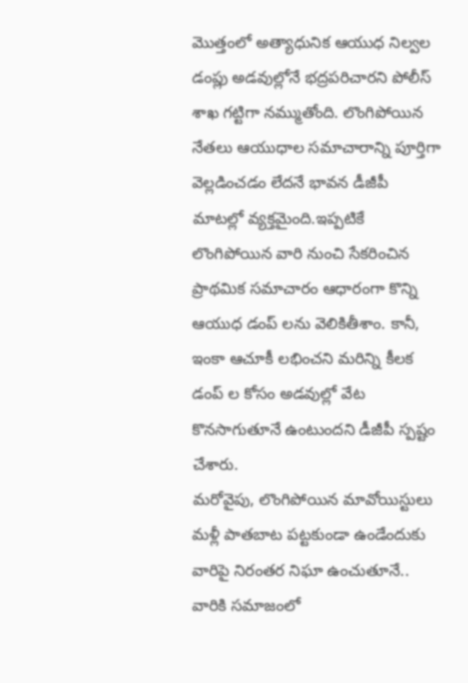మొత్తంలో అత్యాధునిక ఆయుధ నిల్వల డంప్లు అడవుల్లోనే భద్రపరిచారని పోలీస్ శాఖ గట్టిగా నమ్ముతోంది. లొంగిపోయిన నేతలు ఆయుధాల సమాచారాన్ని పూర్తిగా వెల్లడించడం లేదనే భావన డీజీపీ మాటల్లో వ్యక్తమైంది.ఇప్పటికే లొంగిపోయిన వారి నుంచి సేకరించిన ప్రాథమిక సమాచారం ఆధారంగా కొన్ని ఆయుధ డంప్ లను వెలికితీశాం. కానీ, ఇంకా ఆచూకీ లభించని మరిన్ని కీలక డంప్ ల కోసం అడవుల్లో వేట కొనసాగుతూనే ఉంటుందని డీజీపీ స్పష్టం చేశారు.
మరోవైపు, లొంగిపోయిన మావోయిస్టులు మళ్లీ పాతబాట పట్టకుండా ఉండేందుకు వారిపై నిరంతర నిఘా ఉంచుతూనే.. వారికి సమాజంలో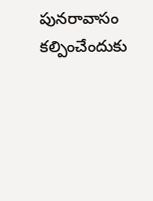పునరావాసం కల్పించేందుకు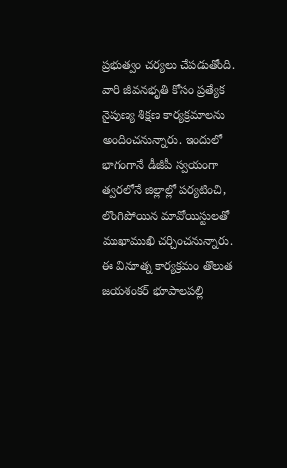ప్రభుత్వం చర్యలు చేపడుతోంది. వారి జీవనభృతి కోసం ప్రత్యేక నైపుణ్య శిక్షణ కార్యక్రమాలను అందించనున్నారు. ఇందులో భాగంగానే డీజీపీ స్వయంగా త్వరలోనే జిల్లాల్లో పర్యటించి, లొంగిపోయిన మావోయిస్టులతో ముఖాముఖి చర్చించనున్నారు. ఈ వినూత్న కార్యక్రమం తొలుత జయశంకర్ భూపాలపల్లి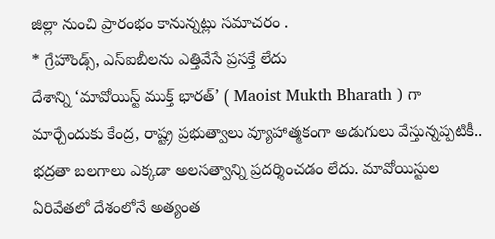జిల్లా నుంచి ప్రారంభం కానున్నట్లు సమాచరం .
* గ్రేహౌండ్స్, ఎస్ఐబీలను ఎత్తివేసే ప్రసక్తే లేదు
దేశాన్ని ‘మావోయిస్ట్ ముక్త్ భారత్’ ( Maoist Mukth Bharath ) గా మార్చేందుకు కేంద్ర, రాష్ట్ర ప్రభుత్వాలు వ్యూహాత్మకంగా అడుగులు వేస్తున్నప్పటికీ.. భద్రతా బలగాలు ఎక్కడా అలసత్వాన్ని ప్రదర్శించడం లేదు. మావోయిస్టుల ఏరివేతలో దేశంలోనే అత్యంత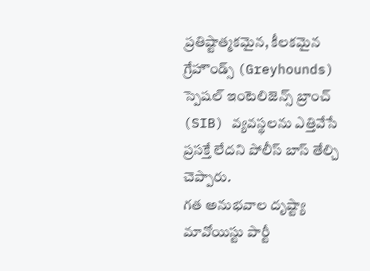ప్రతిష్టాత్మకమైన, కీలకమైన గ్రేహౌండ్స్ (Greyhounds) స్పెషల్ ఇంటెలిజెన్స్ బ్రాంచ్ (SIB) వ్యవస్థలను ఎత్తివేసే ప్రసక్తే లేదని పోలీస్ బాస్ తేల్చి చెప్పారు.
గత అనుభవాల దృష్ట్యా మావోయిస్టు పార్టీ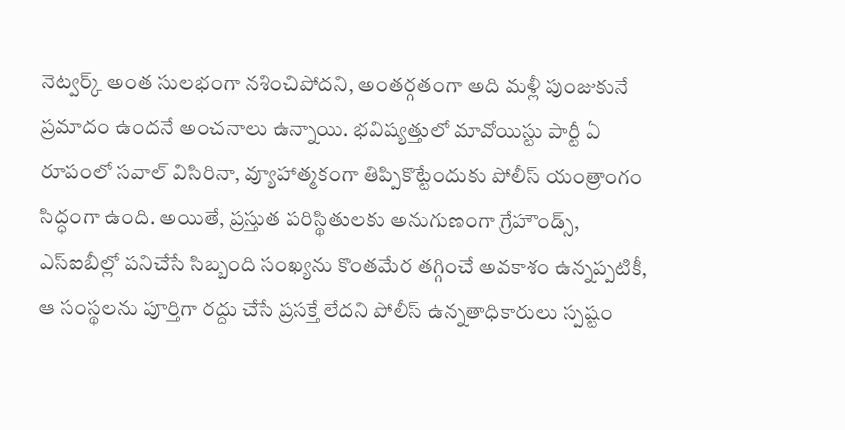నెట్వర్క్ అంత సులభంగా నశించిపోదని, అంతర్గతంగా అది మళ్లీ పుంజుకునే ప్రమాదం ఉందనే అంచనాలు ఉన్నాయి. భవిష్యత్తులో మావోయిస్టు పార్టీ ఏ రూపంలో సవాల్ విసిరినా, వ్యూహాత్మకంగా తిప్పికొట్టేందుకు పోలీస్ యంత్రాంగం సిద్ధంగా ఉంది. అయితే, ప్రస్తుత పరిస్థితులకు అనుగుణంగా గ్రేహౌండ్స్, ఎస్ఐబీల్లో పనిచేసే సిబ్బంది సంఖ్యను కొంతమేర తగ్గించే అవకాశం ఉన్నప్పటికీ, ఆ సంస్థలను పూర్తిగా రద్దు చేసే ప్రసక్తే లేదని పోలీస్ ఉన్నతాధికారులు స్పష్టం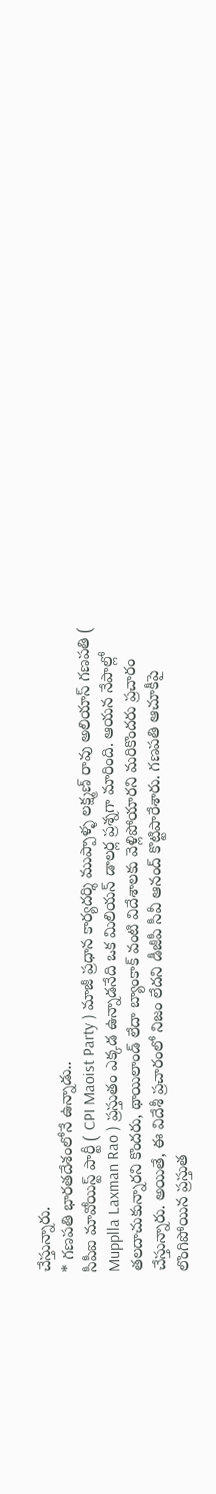చేస్తున్నారు.
* గణపతి భారతదేశంలోనే ఉన్నాడు..
సీపీఐ మావోయిస్ట్ పార్టీ ( CPI Maoist Party ) మాజీ ప్రధాన కార్యదర్శి ముప్పాళ్ళ లక్ష్మణ్ రావు అలియాస్ గణపతి ( Mupplla Laxman Rao ) ప్రస్తుతం ఎక్కడ ఉన్నాడనేది ఒక మిలియన్ డాలర్ల ప్రశ్నగా మారింది. ఆయన నేపాల్లో తలదాచుకున్నారని కొందరు, థాయిలాండ్ లేదా బ్యాంకాక్ వంటి విదేశాలకు వెళ్లిపోయారని మరికొందరు ప్రచారం చేస్తున్నారు. అయితే, ఈ విదేశీ ప్రచారంలో నిజం లేదని డీజీపీ సీవీ ఆనంద్ కొట్టిపారేశారు. గణపతి ఆచూకీపై లొంగిపోయిన ప్రస్తుత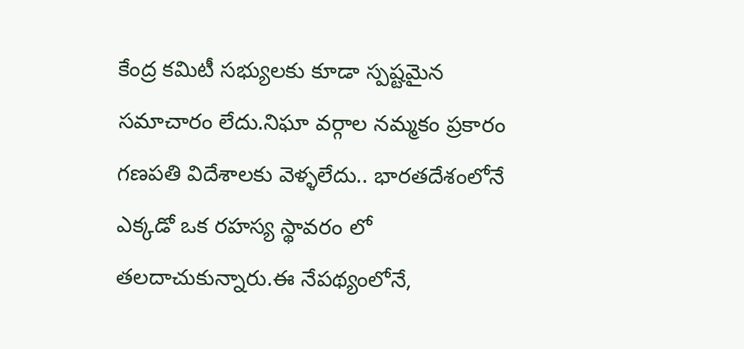కేంద్ర కమిటీ సభ్యులకు కూడా స్పష్టమైన సమాచారం లేదు.నిఘా వర్గాల నమ్మకం ప్రకారం గణపతి విదేశాలకు వెళ్ళలేదు.. భారతదేశంలోనే ఎక్కడో ఒక రహస్య స్థావరం లో తలదాచుకున్నారు.ఈ నేపథ్యంలోనే,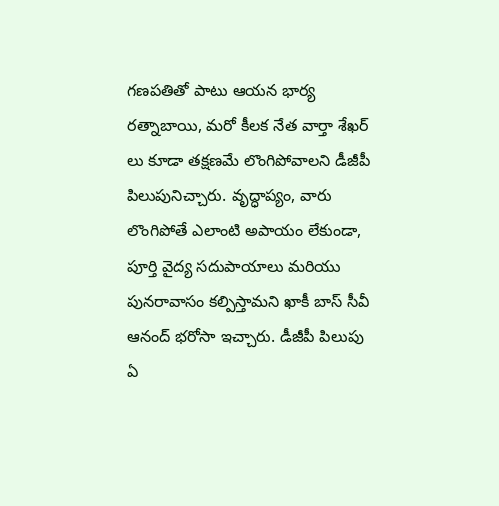గణపతితో పాటు ఆయన భార్య రత్నాబాయి, మరో కీలక నేత వార్తా శేఖర్ లు కూడా తక్షణమే లొంగిపోవాలని డీజీపీ పిలుపునిచ్చారు. వృద్ధాప్యం, వారు లొంగిపోతే ఎలాంటి అపాయం లేకుండా, పూర్తి వైద్య సదుపాయాలు మరియు పునరావాసం కల్పిస్తామని ఖాకీ బాస్ సీవీ ఆనంద్ భరోసా ఇచ్చారు. డీజీపీ పిలుపు ఏ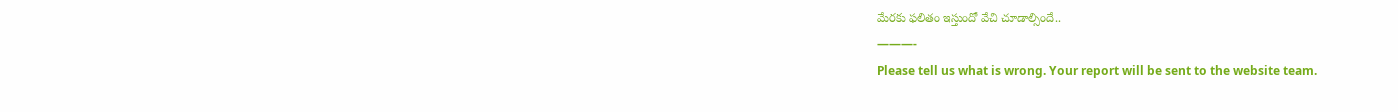మేరకు ఫలితం ఇస్తుందో వేచి చూడాల్సిందే..
———-
Please tell us what is wrong. Your report will be sent to the website team.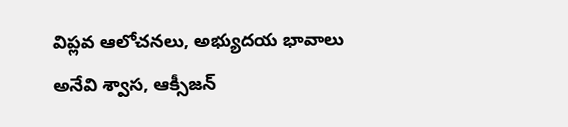విప్లవ ఆలోచనలు, అభ్యుదయ భావాలు అనేవి శ్వాస, ఆక్సీజన్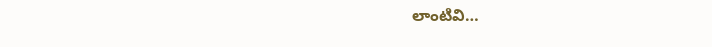లాంటివి…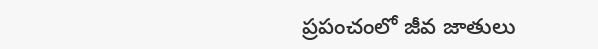ప్రపంచంలో జీవ జాతులు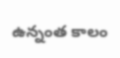ఉన్నంత కాలం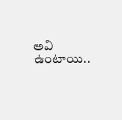అవి ఉంటాయి..